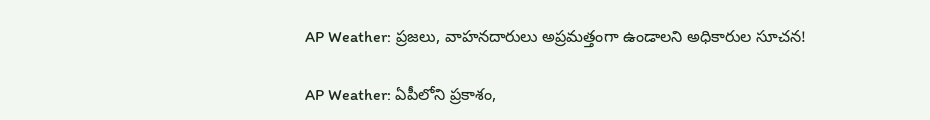AP Weather: ప్రజలు, వాహనదారులు అప్రమత్తంగా ఉండాలని అధికారుల సూచన!

AP Weather: ఏపీలోని ప్రకాశం,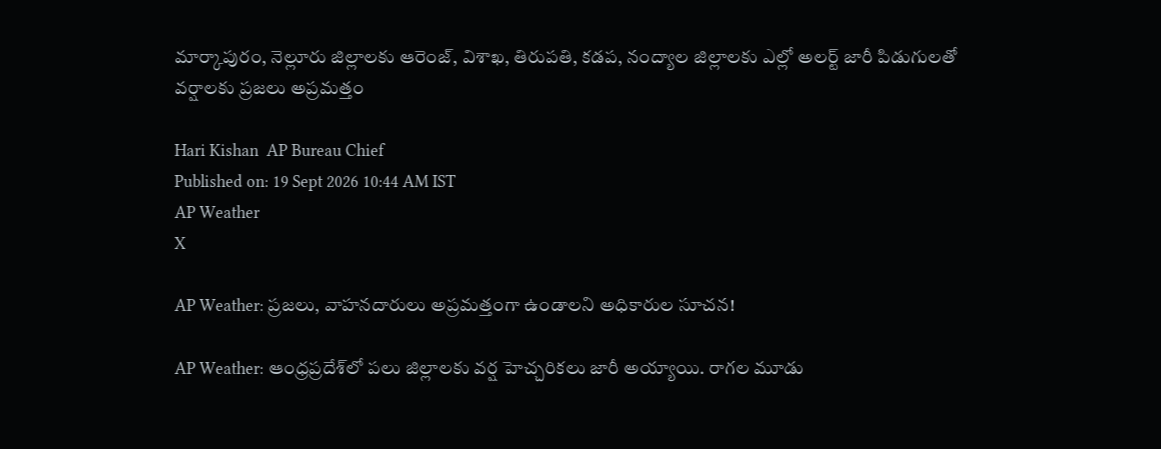మార్కాపురం, నెల్లూరు జిల్లాలకు ఆరెంజ్, విశాఖ, తిరుపతి, కడప, నంద్యాల జిల్లాలకు ఎల్లో అలర్ట్ జారీ పిడుగులతో వర్షాలకు ప్రజలు అప్రమత్తం

Hari Kishan  AP Bureau Chief
Published on: 19 Sept 2026 10:44 AM IST
AP Weather
X

AP Weather: ప్రజలు, వాహనదారులు అప్రమత్తంగా ఉండాలని అధికారుల సూచన!

AP Weather: ఆంధ్రప్రదేశ్‌లో పలు జిల్లాలకు వర్ష హెచ్చరికలు జారీ అయ్యాయి. రాగల మూడు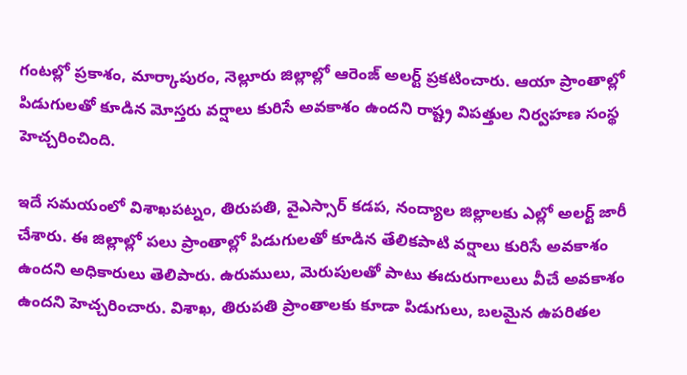గంటల్లో ప్రకాశం, మార్కాపురం, నెల్లూరు జిల్లాల్లో ఆరెంజ్ అలర్ట్ ప్రకటించారు. ఆయా ప్రాంతాల్లో పిడుగులతో కూడిన మోస్తరు వర్షాలు కురిసే అవకాశం ఉందని రాష్ట్ర విపత్తుల నిర్వహణ సంస్థ హెచ్చరించింది.

ఇదే సమయంలో విశాఖపట్నం, తిరుపతి, వైఎస్సార్ కడప, నంద్యాల జిల్లాలకు ఎల్లో అలర్ట్ జారీ చేశారు. ఈ జిల్లాల్లో పలు ప్రాంతాల్లో పిడుగులతో కూడిన తేలికపాటి వర్షాలు కురిసే అవకాశం ఉందని అధికారులు తెలిపారు. ఉరుములు, మెరుపులతో పాటు ఈదురుగాలులు వీచే అవకాశం ఉందని హెచ్చరించారు. విశాఖ, తిరుపతి ప్రాంతాలకు కూడా పిడుగులు, బలమైన ఉపరితల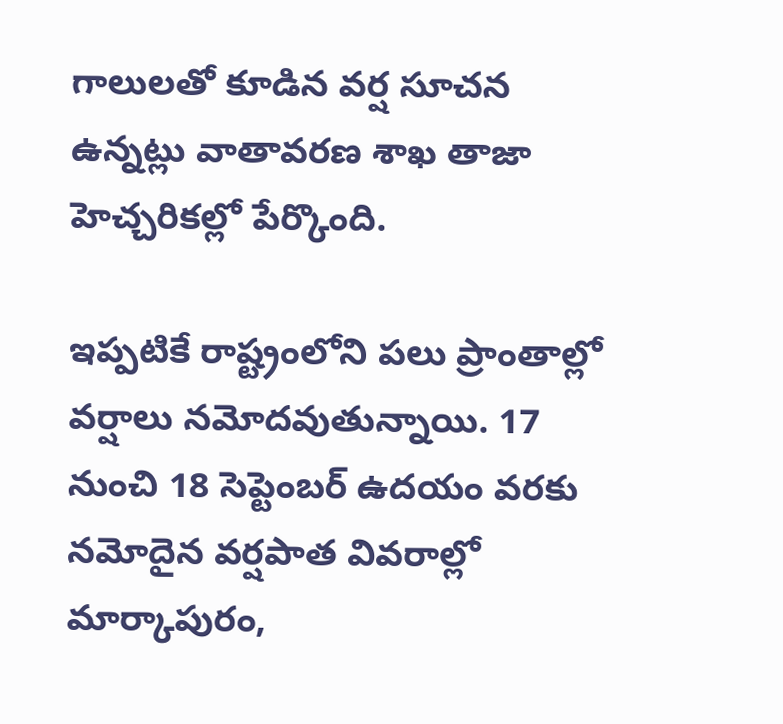గాలులతో కూడిన వర్ష సూచన ఉన్నట్లు వాతావరణ శాఖ తాజా హెచ్చరికల్లో పేర్కొంది.

ఇప్పటికే రాష్ట్రంలోని పలు ప్రాంతాల్లో వర్షాలు నమోదవుతున్నాయి. 17 నుంచి 18 సెప్టెంబర్ ఉదయం వరకు నమోదైన వర్షపాత వివరాల్లో మార్కాపురం,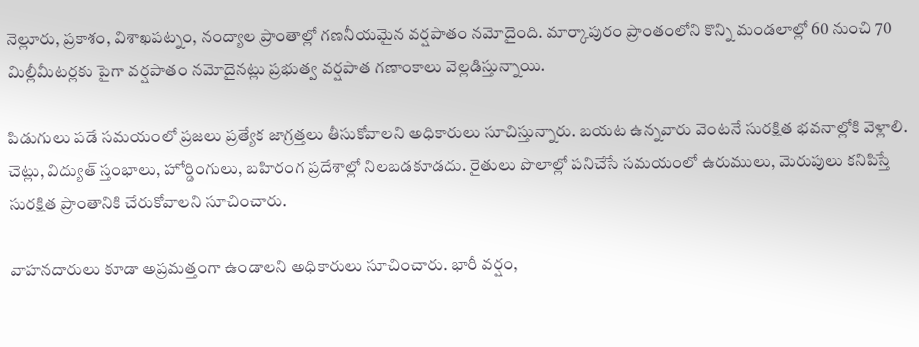నెల్లూరు, ప్రకాశం, విశాఖపట్నం, నంద్యాల ప్రాంతాల్లో గణనీయమైన వర్షపాతం నమోదైంది. మార్కాపురం ప్రాంతంలోని కొన్ని మండలాల్లో 60 నుంచి 70 మిల్లీమీటర్లకు పైగా వర్షపాతం నమోదైనట్లు ప్రభుత్వ వర్షపాత గణాంకాలు వెల్లడిస్తున్నాయి.

పిడుగులు పడే సమయంలో ప్రజలు ప్రత్యేక జాగ్రత్తలు తీసుకోవాలని అధికారులు సూచిస్తున్నారు. బయట ఉన్నవారు వెంటనే సురక్షిత భవనాల్లోకి వెళ్లాలి. చెట్లు, విద్యుత్ స్తంభాలు, హోర్డింగులు, బహిరంగ ప్రదేశాల్లో నిలబడకూడదు. రైతులు పొలాల్లో పనిచేసే సమయంలో ఉరుములు, మెరుపులు కనిపిస్తే సురక్షిత ప్రాంతానికి చేరుకోవాలని సూచించారు.

వాహనదారులు కూడా అప్రమత్తంగా ఉండాలని అధికారులు సూచించారు. భారీ వర్షం,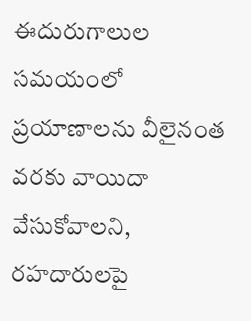ఈదురుగాలుల సమయంలో ప్రయాణాలను వీలైనంత వరకు వాయిదా వేసుకోవాలని, రహదారులపై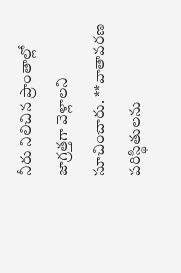నీరు నిలిచిన ప్రాంతాల్లో జాగ్రత్తగా వెళ్లాలని సూచించారు. **వాతావరణ పరిస్థితులను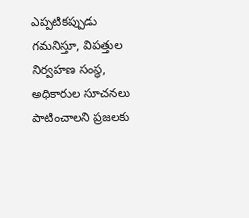ఎప్పటికప్పుడు గమనిస్తూ, విపత్తుల నిర్వహణ సంస్థ, అధికారుల సూచనలు పాటించాలని ప్రజలకు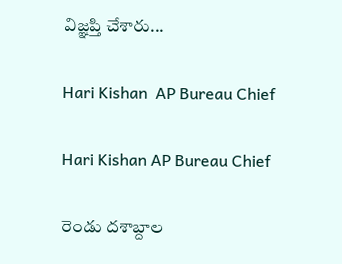విజ్ఞప్తి చేశారు...

Hari Kishan  AP Bureau Chief

Hari Kishan AP Bureau Chief

రెండు దశాబ్దాల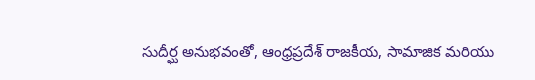సుదీర్ఘ అనుభవంతో, ఆంధ్రప్రదేశ్ రాజకీయ, సామాజిక మరియు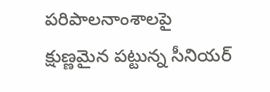పరిపాలనాంశాలపై క్షుణ్ణమైన పట్టున్న సీనియర్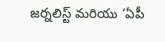జర్నలిస్ట్ మరియు ‘ఏపీ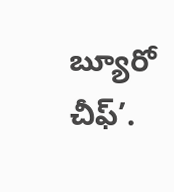బ్యూరో చీఫ్’.